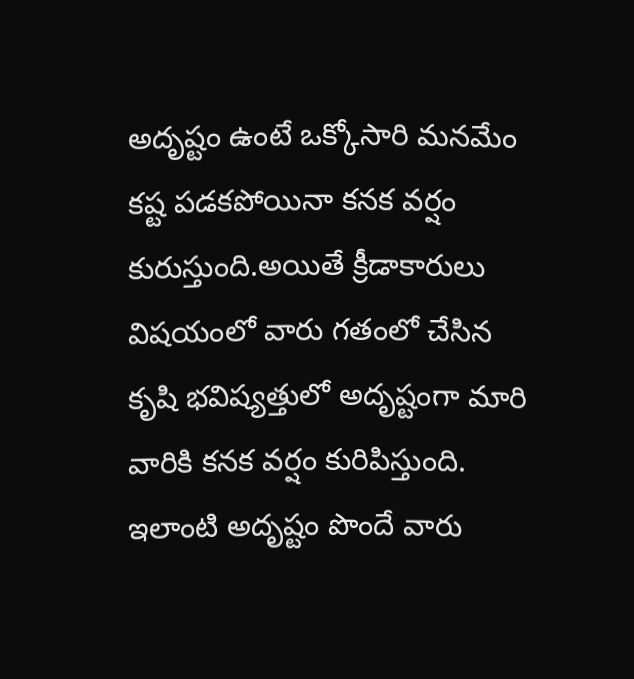అదృష్టం ఉంటే ఒక్కోసారి మనమేం కష్ట పడకపోయినా కనక వర్షం కురుస్తుంది.అయితే క్రీడాకారులు విషయంలో వారు గతంలో చేసిన కృషి భవిష్యత్తులో అదృష్టంగా మారి వారికి కనక వర్షం కురిపిస్తుంది.
ఇలాంటి అదృష్టం పొందే వారు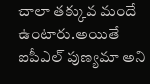చాలా తక్కువ మందే ఉంటారు.అయితే ఐపీఎల్ పుణ్యమా అని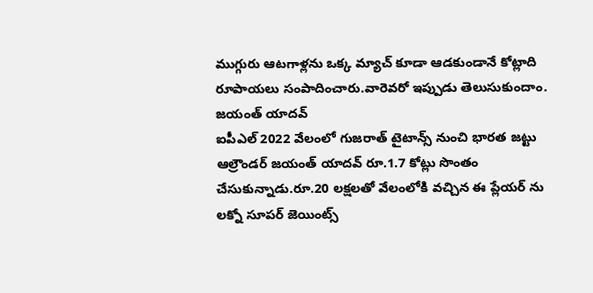ముగ్గురు ఆటగాళ్లను ఒక్క మ్యాచ్ కూడా ఆడకుండానే కోట్లాది రూపాయలు సంపాదించారు.వారెవరో ఇప్పుడు తెలుసుకుందాం.
జయంత్ యాదవ్
ఐపీఎల్ 2022 వేలంలో గుజరాత్ టైటాన్స్ నుంచి భారత జట్టు ఆల్రౌండర్ జయంత్ యాదవ్ రూ.1.7 కోట్లు సొంతం చేసుకున్నాడు.రూ.20 లక్షలతో వేలంలోకి వచ్చిన ఈ ప్లేయర్ ను లక్నో సూపర్ జెయింట్స్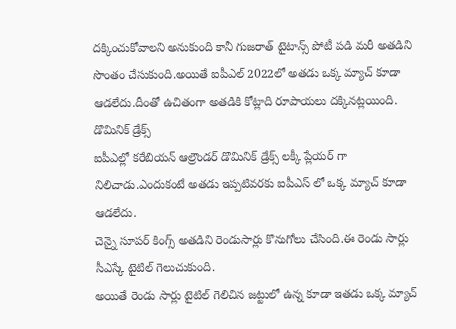దక్కించుకోవాలని అనుకుంది కానీ గుజరాత్ టైటాన్స్ పోటీ పడి మరీ అతడిని సొంతం చేసుకుంది.అయితే ఐపీఎల్ 2022లో అతడు ఒక్క మ్యాచ్ కూడా ఆడలేదు.దీంతో ఉచితంగా అతడికి కోట్లాది రూపాయలు దక్కినట్లయింది.
డొమినిక్ డ్రేక్స్
ఐపీఎల్లో కరేబియన్ ఆల్రౌండర్ డొమినిక్ డ్రేక్స్ లక్కీ ప్లేయర్ గా నిలిచాడు.ఎందుకంటే అతడు ఇప్పటివరకు ఐపీఎస్ లో ఒక్క మ్యాచ్ కూడా ఆడలేదు.
చెన్నై సూపర్ కింగ్స్ అతడిని రెండుసార్లు కొనుగోలు చేసింది.ఈ రెండు సార్లు సీఎస్కే టైటిల్ గెలుచుకుంది.
అయితే రెండు సార్లు టైటిల్ గెలిచిన జట్టులో ఉన్న కూడా ఇతడు ఒక్క మ్యాచ్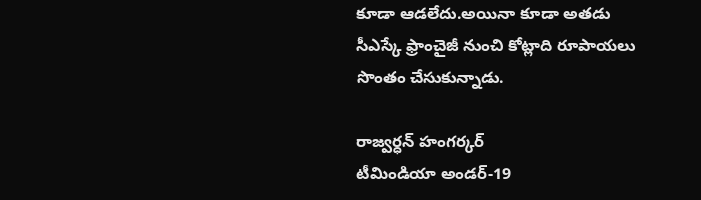కూడా ఆడలేదు.అయినా కూడా అతడు సీఎస్కే ఫ్రాంచైజీ నుంచి కోట్లాది రూపాయలు సొంతం చేసుకున్నాడు.

రాజ్వర్ధన్ హంగర్కర్
టీమిండియా అండర్-19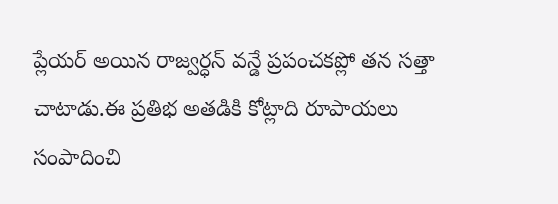ప్లేయర్ అయిన రాజ్వర్ధన్ వన్డే ప్రపంచకప్లో తన సత్తా చాటాడు.ఈ ప్రతిభ అతడికి కోట్లాది రూపాయలు సంపాదించి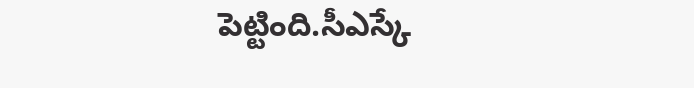పెట్టింది.సీఎస్కే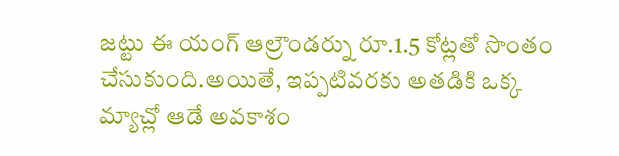జట్టు ఈ యంగ్ ఆల్రౌండర్ను రూ.1.5 కోట్లతో సొంతం చేసుకుంది.అయితే, ఇప్పటివరకు అతడికి ఒక్క మ్యాచ్లో ఆడే అవకాశం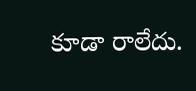కూడా రాలేదు.